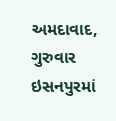અમદાવાદ, ગુરુવાર
ઇસનપુરમાં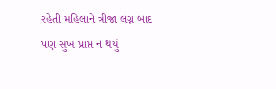રહેતી મહિલાને ત્રીજા લગ્ન બાદ પણ સુખ પ્રાપ્ત ન થયું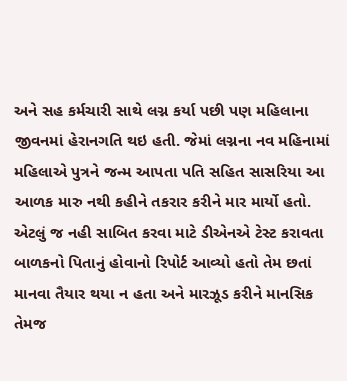અને સહ કર્મચારી સાથે લગ્ન કર્યા પછી પણ મહિલાના જીવનમાં હેરાનગતિ થઇ હતી. જેમાં લગ્નના નવ મહિનામાં મહિલાએ પુત્રને જન્મ આપતા પતિ સહિત સાસરિયા આ આળક મારુ નથી કહીને તકરાર કરીને માર માર્યો હતો. એટલું જ નહી સાબિત કરવા માટે ડીએનએ ટેસ્ટ કરાવતા બાળકનો પિતાનું હોવાનો રિપોર્ટ આવ્યો હતો તેમ છતાં માનવા તૈયાર થયા ન હતા અને મારઝૂડ કરીને માનસિક તેમજ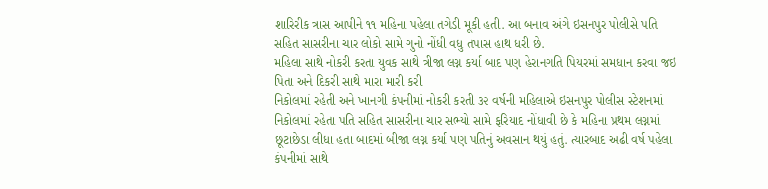શારિરીક ત્રાસ આપીને ૧૧ મહિના પહેલા તગેડી મૂકી હતી. આ બનાવ અંગે ઇસનપુર પોલીસે પતિ સહિત સાસરીના ચાર લોકો સામે ગુનો નોંધી વધુ તપાસ હાથ ધરી છે.
મહિલા સાથે નોકરી કરતા યુવક સાથે ત્રીજા લગ્ન કર્યા બાદ પણ હેરાનગતિ પિયરમાં સમધાન કરવા જઇ પિતા અને દિકરી સાથે મારા મારી કરી
નિકોલમાં રહેતી અને ખાનગી કંપનીમાં નોકરી કરતી ૩૨ વર્ષની મહિલાએ ઇસનપુર પોલીસ સ્ટેશનમાં નિકોલમાં રહેતા પતિ સહિત સાસરીના ચાર સભ્યો સામે ફરિયાદ નોંધાવી છે કે મહિના પ્રથમ લગ્નમાં છૂટાછેડા લીધા હતા બાદમાં બીજા લગ્ન કર્યા પણ પતિનું અવસાન થયું હતું. ત્યારબાદ અઢી વર્ષ પહેલા કંપનીમાં સાથે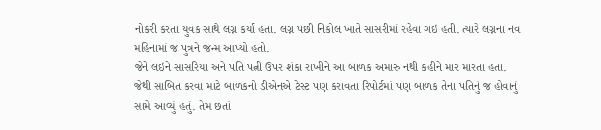નોકરી કરતા યુવક સાથે લગ્ન કર્યા હતા. લગ્ન પછી નિકોલ ખાતે સાસરીમાં રહેવા ગઇ હતી. ત્યારે લગ્નના નવ મહિનામાં જ પુત્રને જન્મ આપ્યો હતો.
જેને લઇને સાસરિયા અને પતિ પત્ની ઉપર શંકા રાખીને આ બાળક અમારુ નથી કહીને માર મારતા હતા. જેથી સાબિત કરવા માટે બાળકનો ડીએનએ ટેસ્ટ પણ કરાવતા રિપોર્ટમાં પણ બાળક તેના પતિનું જ હોવાનું સામે આવ્યું હતું. તેમ છતાં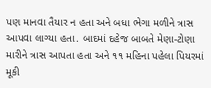પણ માનવા તૈયાર ન હતા અને બધા ભેગા મળીને ત્રાસ આપવા લાગ્યા હતા. બાદમાં દહેજ બાબતે મેણા-ટોણા મારીને ત્રાસ આપતા હતા અને ૧૧ મહિના પહેલા પિયરમાં મૂકી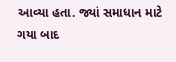આવ્યા હતા. જ્યાં સમાધાન માટે ગયા બાદ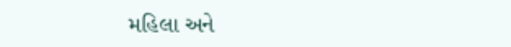મહિલા અને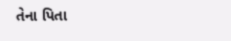તેના પિતા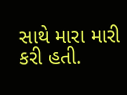સાથે મારા મારી કરી હતી.